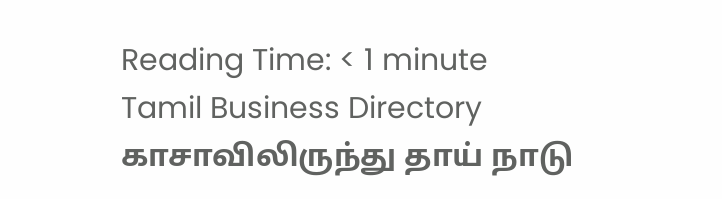Reading Time: < 1 minute
Tamil Business Directory
காசாவிலிருந்து தாய் நாடு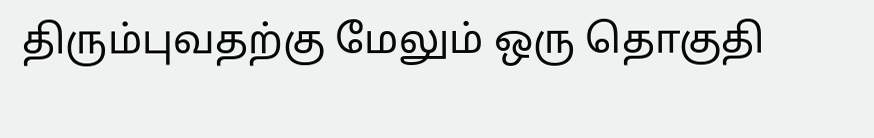திரும்புவதற்கு மேலும் ஒரு தொகுதி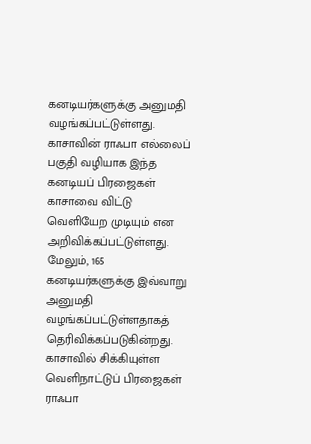கனடியர்களுக்கு அனுமதி வழங்கப்பட்டுள்ளது.
காசாவின் ராஃபா எல்லைப் பகுதி வழியாக இந்த கனடியப் பிரஜைகள் காசாவை விட்டு வெளியேற முடியும் என அறிவிக்கப்பட்டுள்ளது.
மேலும், 165 கனடியர்களுக்கு இவ்வாறு அனுமதி வழங்கப்பட்டுள்ளதாகத் தெரிவிக்கப்படுகின்றது.
காசாவில் சிக்கியுள்ள வெளிநாட்டுப் பிரஜைகள் ராஃபா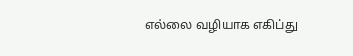எல்லை வழியாக எகிப்து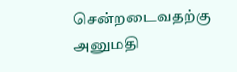சென்றடைவதற்கு அனுமதி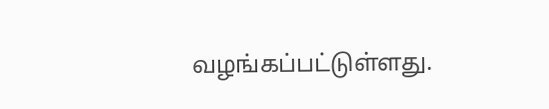வழங்கப்பட்டுள்ளது.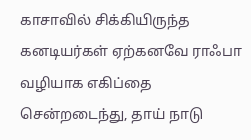காசாவில் சிக்கியிருந்த கனடியர்கள் ஏற்கனவே ராஃபா வழியாக எகிப்தை சென்றடைந்து, தாய் நாடு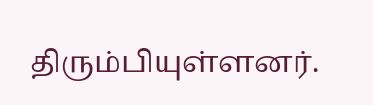திரும்பியுள்ளனர்.